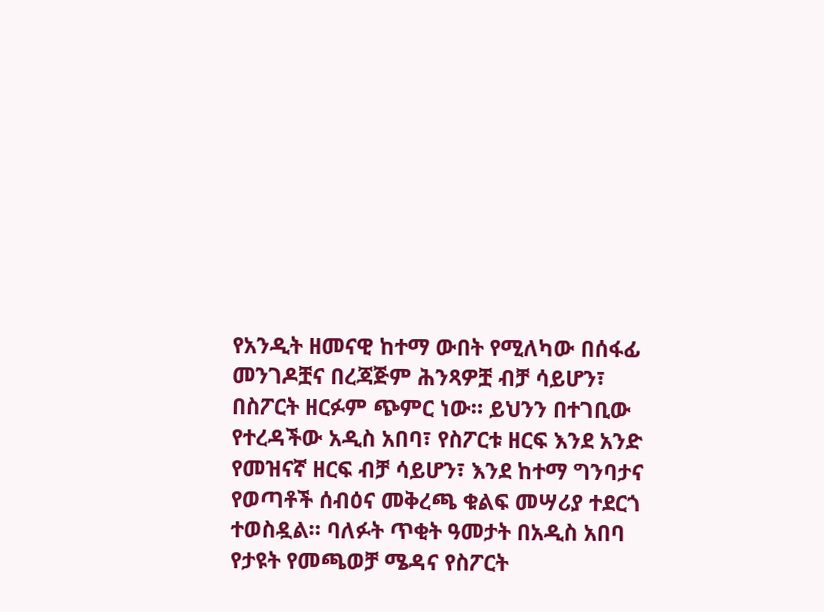የአንዲት ዘመናዊ ከተማ ውበት የሚለካው በሰፋፊ መንገዶቿና በረጃጅም ሕንጻዎቿ ብቻ ሳይሆን፣ በስፖርት ዘርፉም ጭምር ነው። ይህንን በተገቢው የተረዳችው አዲስ አበባ፣ የስፖርቱ ዘርፍ እንደ አንድ የመዝናኛ ዘርፍ ብቻ ሳይሆን፣ እንደ ከተማ ግንባታና የወጣቶች ሰብዕና መቅረጫ ቁልፍ መሣሪያ ተደርጎ ተወስዷል። ባለፉት ጥቂት ዓመታት በአዲስ አበባ የታዩት የመጫወቻ ሜዳና የስፖርት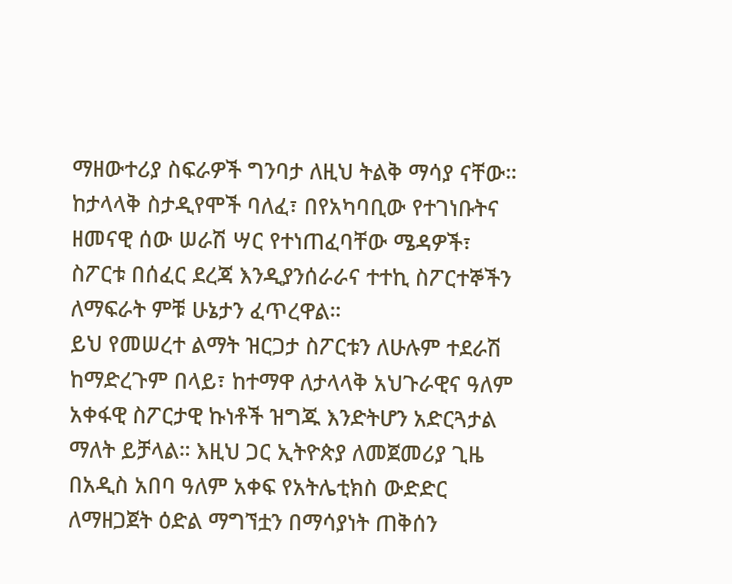ማዘውተሪያ ስፍራዎች ግንባታ ለዚህ ትልቅ ማሳያ ናቸው። ከታላላቅ ስታዲየሞች ባለፈ፣ በየአካባቢው የተገነቡትና ዘመናዊ ሰው ሠራሽ ሣር የተነጠፈባቸው ሜዳዎች፣ ስፖርቱ በሰፈር ደረጃ እንዲያንሰራራና ተተኪ ስፖርተኞችን ለማፍራት ምቹ ሁኔታን ፈጥረዋል።
ይህ የመሠረተ ልማት ዝርጋታ ስፖርቱን ለሁሉም ተደራሽ ከማድረጉም በላይ፣ ከተማዋ ለታላላቅ አህጉራዊና ዓለም አቀፋዊ ስፖርታዊ ኩነቶች ዝግጁ እንድትሆን አድርጓታል ማለት ይቻላል። እዚህ ጋር ኢትዮጵያ ለመጀመሪያ ጊዜ በአዲስ አበባ ዓለም አቀፍ የአትሌቲክስ ውድድር ለማዘጋጀት ዕድል ማግኘቷን በማሳያነት ጠቅሰን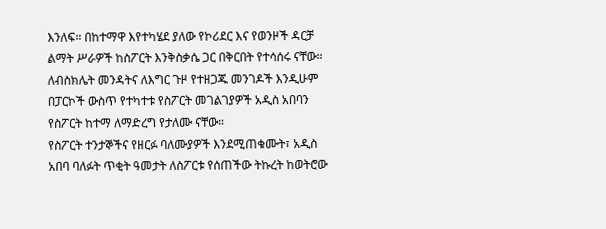እንለፍ። በከተማዋ እየተካሄደ ያለው የኮሪደር እና የወንዞች ዳርቻ ልማት ሥራዎች ከስፖርት እንቅስቃሴ ጋር በቅርበት የተሳሰሩ ናቸው። ለብስክሌት መንዳትና ለእግር ጉዞ የተዘጋጁ መንገዶች እንዲሁም በፓርኮች ውስጥ የተካተቱ የስፖርት መገልገያዎች አዲስ አበባን የስፖርት ከተማ ለማድረግ የታለሙ ናቸው።
የስፖርት ተንታኞችና የዘርፉ ባለሙያዎች እንደሚጠቁሙት፣ አዲስ አበባ ባለፉት ጥቂት ዓመታት ለስፖርቱ የሰጠችው ትኩረት ከወትሮው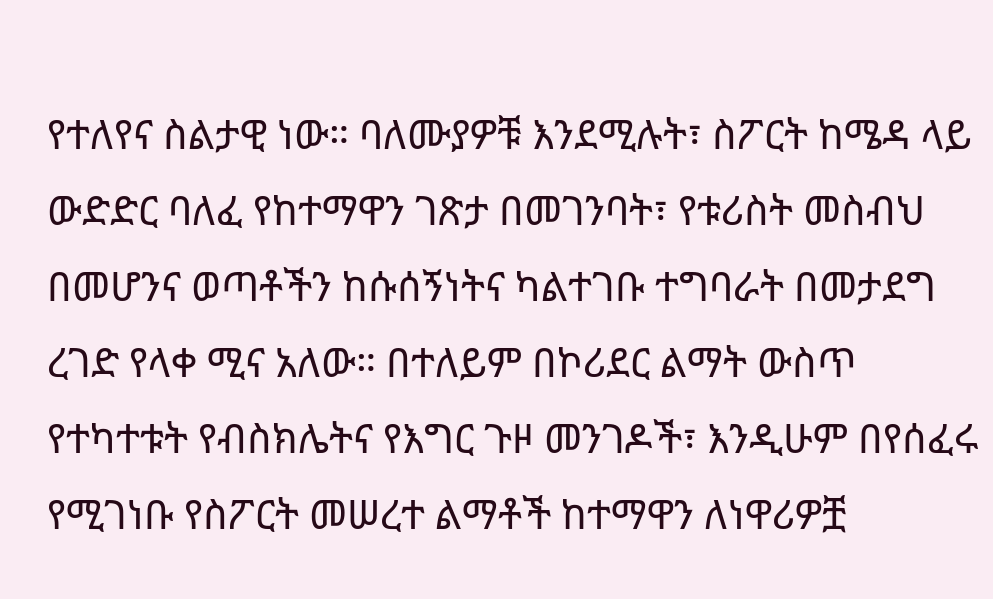የተለየና ስልታዊ ነው። ባለሙያዎቹ እንደሚሉት፣ ስፖርት ከሜዳ ላይ ውድድር ባለፈ የከተማዋን ገጽታ በመገንባት፣ የቱሪስት መስብህ በመሆንና ወጣቶችን ከሱሰኝነትና ካልተገቡ ተግባራት በመታደግ ረገድ የላቀ ሚና አለው። በተለይም በኮሪደር ልማት ውስጥ የተካተቱት የብስክሌትና የእግር ጉዞ መንገዶች፣ እንዲሁም በየሰፈሩ የሚገነቡ የስፖርት መሠረተ ልማቶች ከተማዋን ለነዋሪዎቿ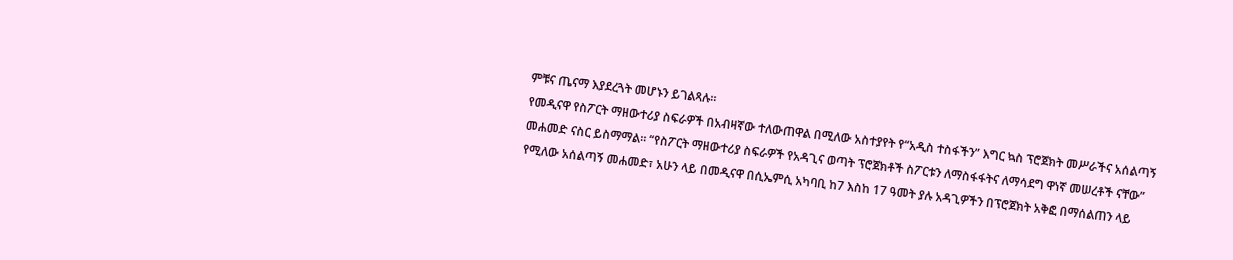ምቹና ጤናማ እያደረጓት መሆኑን ይገልጻሉ።
የመዲናዋ የስፖርት ማዘውተሪያ ስፍራዎች በአብዛኛው ተለውጠዋል በሚለው አስተያየት የ“አዲስ ተስፋችን” እግር ኳስ ፕሮጀክት መሥራችና አሰልጣኝ መሐመድ ናስር ይስማማል። “የስፖርት ማዘውተሪያ ስፍራዎች የአዳጊና ወጣት ፕሮጀክቶች ስፖርቱን ለማስፋፋትና ለማሳደግ ዋነኛ መሠረቶች ናቸው” የሚለው አሰልጣኝ መሐመድ፣ አሁን ላይ በመዲናዋ በሲኤምሲ አካባቢ ከ7 እስከ 17 ዓመት ያሉ አዳጊዎችን በፕሮጀክት አቅፎ በማሰልጠን ላይ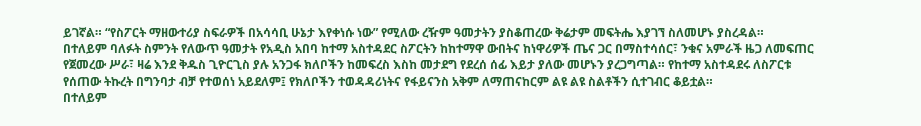ይገኛል። “የስፖርት ማዘውተሪያ ስፍራዎች በአሳሳቢ ሁኔታ እየቀነሱ ነው” የሚለው ረዥም ዓመታትን ያስቆጠረው ቅሬታም መፍትሔ እያገኘ ስለመሆኑ ያስረዳል።
በተለይም ባለፉት ስምንት የለውጥ ዓመታት የአዲስ አበባ ከተማ አስተዳደር ስፖርትን ከከተማዋ ውበትና ከነዋሪዎች ጤና ጋር በማስተሳሰር፣ ንቁና አምራች ዜጋ ለመፍጠር የጀመረው ሥራ፣ ዛሬ እንደ ቅዱስ ጊዮርጊስ ያሉ አንጋፋ ክለቦችን ከመፍረስ እስከ መታደግ የደረሰ ሰፊ እይታ ያለው መሆኑን ያረጋግጣል። የከተማ አስተዳደሩ ለስፖርቱ የሰጠው ትኩረት በግንባታ ብቻ የተወሰነ አይደለም፤ የክለቦችን ተወዳዳሪነትና የፋይናንስ አቅም ለማጠናከርም ልዩ ልዩ ስልቶችን ሲተገብር ቆይቷል።
በተለይም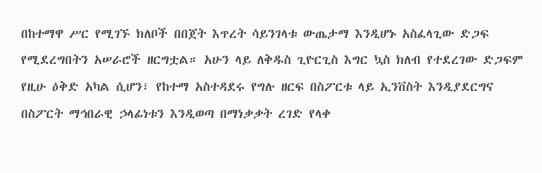በከተማዋ ሥር የሚገኙ ክለቦች በበጀት እጥረት ሳይንገላቱ ውጤታማ እንዲሆኑ አስፈላጊው ድጋፍ የሚደረግበትን አሠራሮች ዘርግቷል። አሁን ላይ ለቅዱስ ጊዮርጊስ እግር ኳስ ክለብ የተደረገው ድጋፍም የዚሁ ዕቅድ አካል ሲሆን፣ የከተማ አስተዳደሩ የግሉ ዘርፍ በስፖርቱ ላይ ኢንቨስት እንዲያደርግና በስፖርት ማኅበራዊ ኃላፊነቱን እንዲወጣ በማነቃቃት ረገድ የላቀ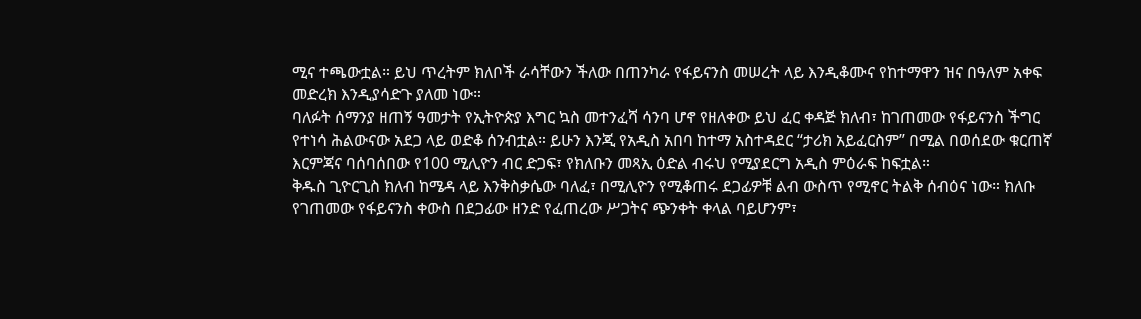ሚና ተጫውቷል። ይህ ጥረትም ክለቦች ራሳቸውን ችለው በጠንካራ የፋይናንስ መሠረት ላይ እንዲቆሙና የከተማዋን ዝና በዓለም አቀፍ መድረክ እንዲያሳድጉ ያለመ ነው።
ባለፉት ሰማንያ ዘጠኝ ዓመታት የኢትዮጵያ እግር ኳስ መተንፈሻ ሳንባ ሆኖ የዘለቀው ይህ ፈር ቀዳጅ ክለብ፣ ከገጠመው የፋይናንስ ችግር የተነሳ ሕልውናው አደጋ ላይ ወድቆ ሰንብቷል። ይሁን እንጂ የአዲስ አበባ ከተማ አስተዳደር “ታሪክ አይፈርስም” በሚል በወሰደው ቁርጠኛ እርምጃና ባሰባሰበው የ100 ሚሊዮን ብር ድጋፍ፣ የክለቡን መጻኢ ዕድል ብሩህ የሚያደርግ አዲስ ምዕራፍ ከፍቷል።
ቅዱስ ጊዮርጊስ ክለብ ከሜዳ ላይ እንቅስቃሴው ባለፈ፣ በሚሊዮን የሚቆጠሩ ደጋፊዎቹ ልብ ውስጥ የሚኖር ትልቅ ሰብዕና ነው። ክለቡ የገጠመው የፋይናንስ ቀውስ በደጋፊው ዘንድ የፈጠረው ሥጋትና ጭንቀት ቀላል ባይሆንም፣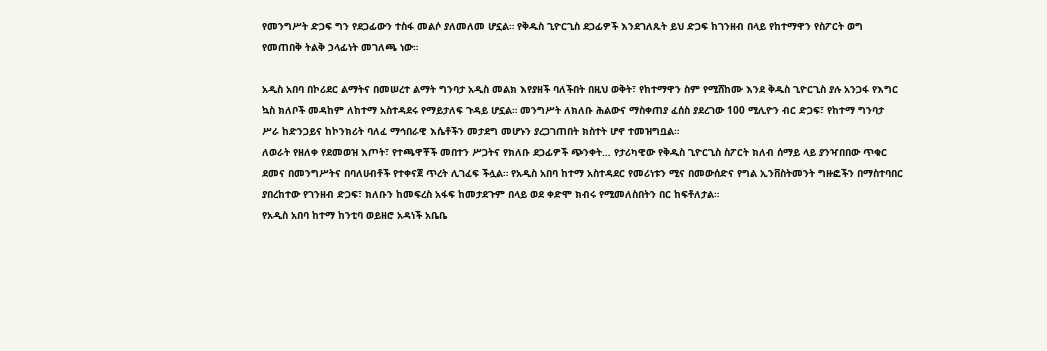የመንግሥት ድጋፍ ግን የደጋፊውን ተስፋ መልሶ ያለመለመ ሆኗል። የቅዱስ ጊዮርጊስ ደጋፊዎች እንደገለጹት ይህ ድጋፍ ከገንዘብ በላይ የከተማዋን የስፖርት ወግ የመጠበቅ ትልቅ ኃላፊነት መገለጫ ነው።

አዲስ አበባ በኮሪደር ልማትና በመሠረተ ልማት ግንባታ አዲስ መልክ እየያዘች ባለችበት በዚህ ወቅት፣ የከተማዋን ስም የሚሸከሙ እንደ ቅዱስ ጊዮርጊስ ያሉ አንጋፋ የእግር ኳስ ክለቦች መዳከም ለከተማ አስተዳደሩ የማይታለፍ ጉዳይ ሆኗል። መንግሥት ለክለቡ ሕልውና ማስቀጠያ ፈሰስ ያደረገው 100 ሚሊዮን ብር ድጋፍ፣ የከተማ ግንባታ ሥራ ከድንጋይና ከኮንክሪት ባለፈ ማኅበራዊ እሴቶችን መታደግ መሆኑን ያረጋገጠበት ክስተት ሆኖ ተመዝግቧል።
ለወራት የዘለቀ የደመወዝ እጦት፣ የተጫዋቾች መበተን ሥጋትና የክለቡ ደጋፊዎች ጭንቀት… የታሪካዊው የቅዱስ ጊዮርጊስ ስፖርት ክለብ ሰማይ ላይ ያንዣበበው ጥቁር ደመና በመንግሥትና በባለሀብቶች የተቀናጀ ጥረት ሊገፈፍ ችሏል። የአዲስ አበባ ከተማ አስተዳደር የመሪነቱን ሚና በመውሰድና የግል ኢንቨስትመንት ግዙፎችን በማስተባበር ያበረከተው የገንዘብ ድጋፍ፣ ክለቡን ከመፍረስ አፋፍ ከመታደጉም በላይ ወደ ቀድሞ ክብሩ የሚመለስበትን በር ከፍቶለታል።
የአዲስ አበባ ከተማ ከንቲባ ወይዘሮ አዳነች አቤቤ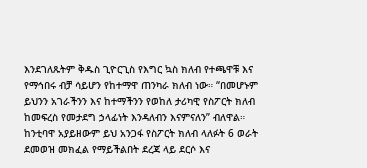እንደገለጹትም ቅዱስ ጊዮርጊስ የእግር ኳስ ክለብ የተጫዋቹ እና የማኅበሩ ብቻ ሳይሆን የከተማዋ ጠንካራ ክለብ ነው። “በመሆኑም ይህንን አገራችንን እና ከተማችንን የወከለ ታሪካዊ የስፖርት ክለብ ከመፍረስ የመታደግ ኃላፊነት እንዳለብን እናምናለን” ብለዋል።
ከንቲባዋ አያይዘውም ይህ አንጋፋ የስፖርት ክለብ ላለፉት 6 ወራት ደመወዝ መክፈል የማይችልበት ደረጃ ላይ ደርሶ እና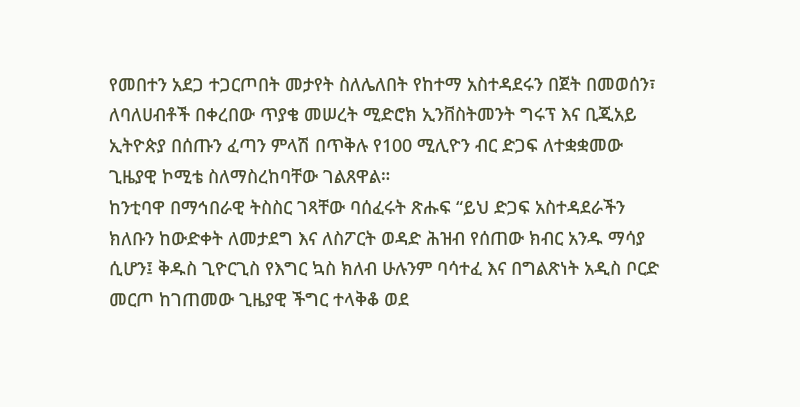የመበተን አደጋ ተጋርጦበት መታየት ስለሌለበት የከተማ አስተዳደሩን በጀት በመወሰን፣ ለባለሀብቶች በቀረበው ጥያቄ መሠረት ሚድሮክ ኢንቨስትመንት ግሩፕ እና ቢጂአይ ኢትዮጵያ በሰጡን ፈጣን ምላሽ በጥቅሉ የ100 ሚሊዮን ብር ድጋፍ ለተቋቋመው ጊዜያዊ ኮሚቴ ስለማስረከባቸው ገልጸዋል።
ከንቲባዋ በማኅበራዊ ትስስር ገጻቸው ባሰፈሩት ጽሑፍ “ይህ ድጋፍ አስተዳደራችን ክለቡን ከውድቀት ለመታደግ እና ለስፖርት ወዳድ ሕዝብ የሰጠው ክብር አንዱ ማሳያ ሲሆን፤ ቅዱስ ጊዮርጊስ የእግር ኳስ ክለብ ሁሉንም ባሳተፈ እና በግልጽነት አዲስ ቦርድ መርጦ ከገጠመው ጊዜያዊ ችግር ተላቅቆ ወደ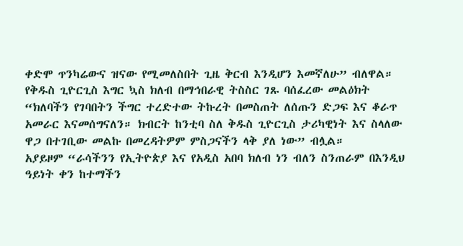ቀድሞ ጥንካሬውና ዝናው የሚመለስበት ጊዜ ቅርብ እንዲሆን እመኛለሁ” ብለዋል።
የቅዱስ ጊዮርጊስ እግር ኳስ ክለብ በማኅበራዊ ትስስር ገጹ ባሰፈረው መልዕክት “ክለባችን የገባበትን ችግር ተረድተው ትኩረት በመስጠት ለሰጡን ድጋፍ እና ቆራጥ አመራር እናመሰግናለን። ክብርት ከንቲባ ስለ ቅዱስ ጊዮርጊስ ታሪካዊነት እና ስላለው ዋጋ በተገቢው መልኩ በመረዳትዎም ምስጋናችን ላቅ ያለ ነው” ብሏል።
አያይዞም “ራሳችንን የኢትዮጵያ እና የአዲስ አበባ ክለብ ነን ብለን ስንጠራም በእንዲህ ዓይነት ቀን ከተማችን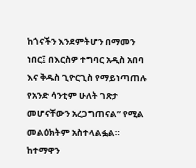ከጎናችን እንደምትሆን በማመን ነበር፤ በእርስዎ ተግባር አዲስ አበባ እና ቅዱስ ጊዮርጊስ የማይነጣጠሉ የአንድ ሳንቲም ሁለት ገጽታ መሆናቸውን አረጋግጠናል” የሚል መልዕክትም አስተላልፏል።
ከተማዋን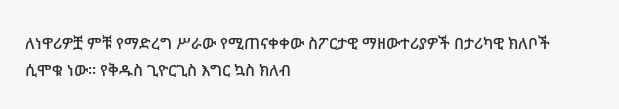ለነዋሪዎቿ ምቹ የማድረግ ሥራው የሚጠናቀቀው ስፖርታዊ ማዘውተሪያዎች በታሪካዊ ክለቦች ሲሞቁ ነው። የቅዱስ ጊዮርጊስ እግር ኳስ ክለብ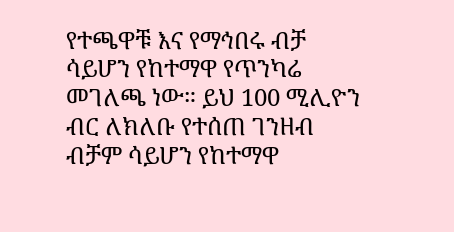የተጫዋቹ እና የማኅበሩ ብቻ ሳይሆን የከተማዋ የጥንካሬ መገለጫ ነው። ይህ 100 ሚሊዮን ብር ለክለቡ የተሰጠ ገንዘብ ብቻም ሳይሆን የከተማዋ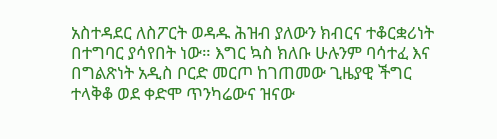አስተዳደር ለስፖርት ወዳዱ ሕዝብ ያለውን ክብርና ተቆርቋሪነት በተግባር ያሳየበት ነው። እግር ኳስ ክለቡ ሁሉንም ባሳተፈ እና በግልጽነት አዲስ ቦርድ መርጦ ከገጠመው ጊዜያዊ ችግር ተላቅቆ ወደ ቀድሞ ጥንካሬውና ዝናው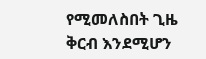የሚመለስበት ጊዜ ቅርብ እንደሚሆን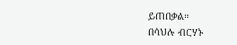ይጠበቃል።
በሳህሉ ብርሃኑ